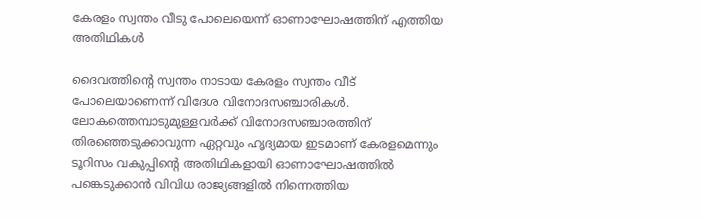കേരളം സ്വന്തം വീടു പോലെയെന്ന് ഓണാഘോഷത്തിന് എത്തിയ അതിഥികള്‍

ദൈവത്തിന്റെ സ്വന്തം നാടായ കേരളം സ്വന്തം വീട് പോലെയാണെന്ന് വിദേശ വിനോദസഞ്ചാരികള്‍. ലോകത്തെമ്പാടുമുള്ളവര്‍ക്ക് വിനോദസഞ്ചാരത്തിന് തിരഞ്ഞെടുക്കാവുന്ന ഏറ്റവും ഹൃദ്യമായ ഇടമാണ് കേരളമെന്നും ടൂറിസം വകുപ്പിന്റെ അതിഥികളായി ഓണാഘോഷത്തില്‍ പങ്കെടുക്കാന്‍ വിവിധ രാജ്യങ്ങളില്‍ നിന്നെത്തിയ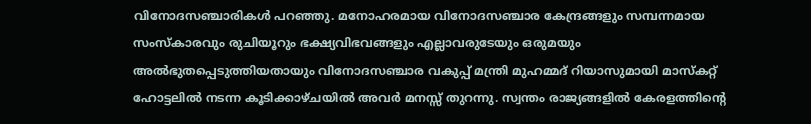വിനോദസഞ്ചാരികള്‍ പറഞ്ഞു. മനോഹരമായ വിനോദസഞ്ചാര കേന്ദ്രങ്ങളും സമ്പന്നമായ സംസ്‌കാരവും രുചിയൂറും ഭക്ഷ്യവിഭവങ്ങളും എല്ലാവരുടേയും ഒരുമയും അല്‍ഭുതപ്പെടുത്തിയതായും വിനോദസഞ്ചാര വകുപ്പ് മന്ത്രി മുഹമ്മദ് റിയാസുമായി മാസ്‌കറ്റ് ഹോട്ടലില്‍ നടന്ന കൂടിക്കാഴ്ചയില്‍ അവര്‍ മനസ്സ് തുറന്നു. സ്വന്തം രാജ്യങ്ങളില്‍ കേരളത്തിന്റെ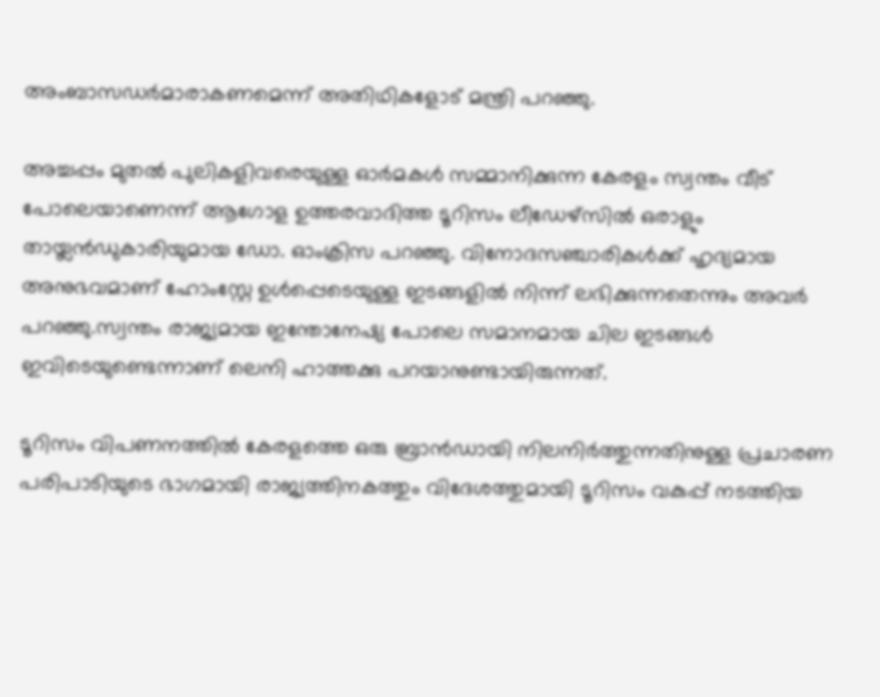അംബാസഡര്‍മാരാകണമെന്ന് അതിഥികളോട് മന്ത്രി പറഞ്ഞു.

അച്ചപ്പം മുതല്‍ പുലികളിവരെയുള്ള ഓര്‍മകള്‍ സമ്മാനിക്കുന്ന കേരളം സ്വന്തം വീട് പോലെയാണെന്ന് ആഗോള ഉത്തരവാദിത്ത ടൂറിസം ലീഡേഴ്‌സില്‍ ഒരാളും തായ്ലന്‍ഡുകാരിയുമായ ഡോ. ഓംക്രിസ പറഞ്ഞു. വിനോദസഞ്ചാരികള്‍ക്ക് ഹൃദ്യമായ അനുഭവമാണ് ഹോംസ്റ്റേ ഉള്‍പ്പെടെയുള്ള ഇടങ്ങളില്‍ നിന്ന് ലഭിക്കുന്നതെന്നും അവര്‍ പറഞ്ഞു.സ്വന്തം രാജ്യമായ ഇന്തോനേഷ്യ പോലെ സമാനമായ ചില ഇടങ്ങള്‍ ഇവിടെയുണ്ടെന്നാണ് ലെനി ഹാത്തക്കു പറയാനുണ്ടായിരുന്നത്.

ടൂറിസം വിപണനത്തില്‍ കേരളത്തെ ഒരു ബ്രാന്‍ഡായി നിലനിര്‍ത്തുന്നതിനുള്ള പ്രചാരണ പരിപാടിയുടെ ഭാഗമായി രാജ്യത്തിനകത്തും വിദേശത്തുമായി ടൂറിസം വകുപ്പ് നടത്തിയ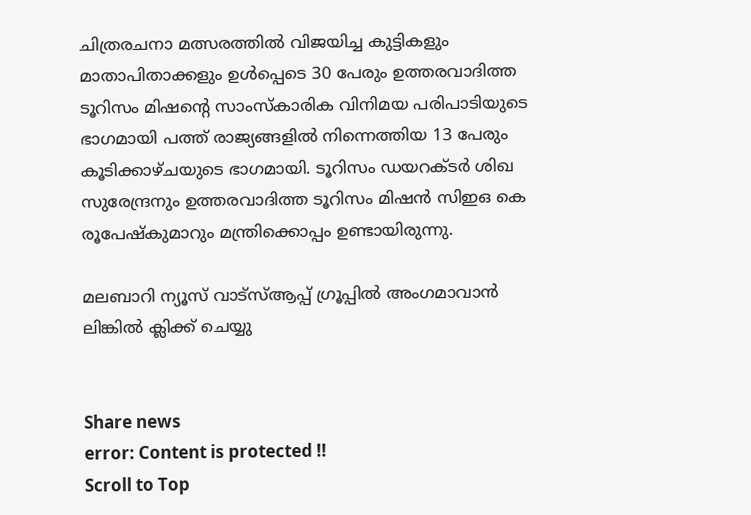ചിത്രരചനാ മത്സരത്തില്‍ വിജയിച്ച കുട്ടികളും മാതാപിതാക്കളും ഉള്‍പ്പെടെ 30 പേരും ഉത്തരവാദിത്ത ടൂറിസം മിഷന്റെ സാംസ്‌കാരിക വിനിമയ പരിപാടിയുടെ ഭാഗമായി പത്ത് രാജ്യങ്ങളില്‍ നിന്നെത്തിയ 13 പേരും കൂടിക്കാഴ്ചയുടെ ഭാഗമായി. ടൂറിസം ഡയറക്ടര്‍ ശിഖ സുരേന്ദ്രനും ഉത്തരവാദിത്ത ടൂറിസം മിഷന്‍ സിഇഒ കെ രൂപേഷ്‌കുമാറും മന്ത്രിക്കൊപ്പം ഉണ്ടായിരുന്നു.

മലബാറി ന്യൂസ് വാട്‌സ്ആപ്പ് ഗ്രൂപ്പില്‍ അംഗമാവാന്‍
ലിങ്കില്‍ ക്ലിക്ക് ചെയ്യു


Share news
error: Content is protected !!
Scroll to Top